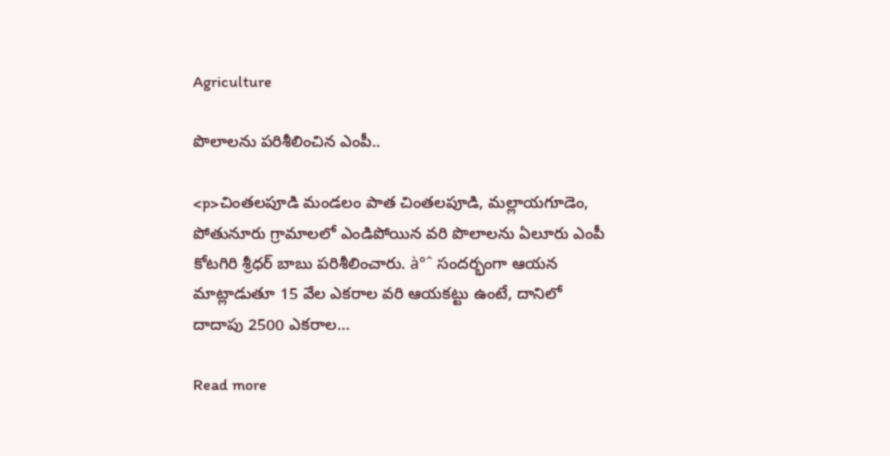Agriculture

పొలాలను పరిశీలించిన ఎంపీ..

<p>చింతలపూడి మండలం పాత చింతలపూడి, మల్లాయగూడెం, పోతునూరు గ్రామాలలో ఎండిపోయిన వరి పొలాలను ఏలూరు ఎంపీ కోటగిరి శ్రీధర్ బాబు పరిశీలించారు. à°ˆ సందర్భంగా ఆయన మాట్లాడుతూ 15 వేల ఎకరాల వరి ఆయకట్టు ఉంటే, దానిలో దాదాపు 2500 ఎకరాల…

Read more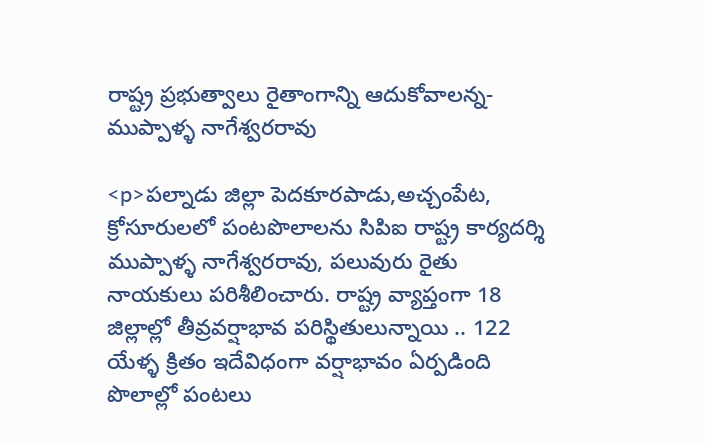రాష్ట్ర ప్రభుత్వాలు రైతాంగాన్ని ఆదుకోవాలన్న- ముప్పాళ్ళ నాగేశ్వరరావు

<p>పల్నాడు జిల్లా పెదకూరపాడు,అచ్చంపేట, క్రోసూరులలో పంటపొలాలను సిపిఐ రాష్ట్ర కార్యదర్శి ముప్పాళ్ళ నాగేశ్వరరావు, పలువురు రైతు నాయకులు పరిశీలించారు. రాష్ట్ర వ్యాప్తంగా 18 జిల్లాల్లో తీవ్రవర్షాభావ పరిస్థితులున్నాయి .. 122 యేళ్ళ క్రితం ఇదేవిధంగా వర్షాభావం ఏర్పడింది పొలాల్లో పంటలు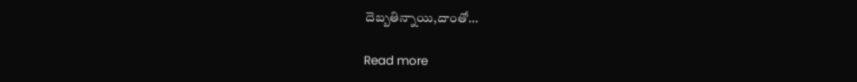దెబ్బతిన్నాయి,దాంతో…

Read more